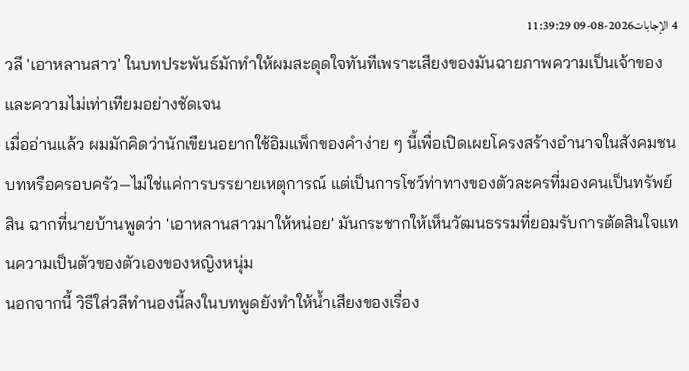4 الإجابات2026-08-09 11:39:29
วลี 'เอาหลานสาว' ในบทประพันธ์มักทำให้ผมสะดุดใจทันทีเพราะเสียงของมันฉายภาพความเป็นเจ้าของและความไม่เท่าเทียมอย่างชัดเจน
เมื่ออ่านแล้ว ผมมักคิดว่านักเขียนอยากใช้อิมแพ็กของคำง่าย ๆ นี้เพื่อเปิดเผยโครงสร้างอำนาจในสังคมชนบทหรือครอบครัว—ไม่ใช่แค่การบรรยายเหตุการณ์ แต่เป็นการโชว์ท่าทางของตัวละครที่มองคนเป็นทรัพย์สิน ฉากที่นายบ้านพูดว่า 'เอาหลานสาวมาให้หน่อย' มันกระชากให้เห็นวัฒนธรรมที่ยอมรับการตัดสินใจแทนความเป็นตัวของตัวเองของหญิงหนุ่ม
นอกจากนี้ วิธีใส่วลีทำนองนี้ลงในบทพูดยังทำให้น้ำเสียงของเรื่อง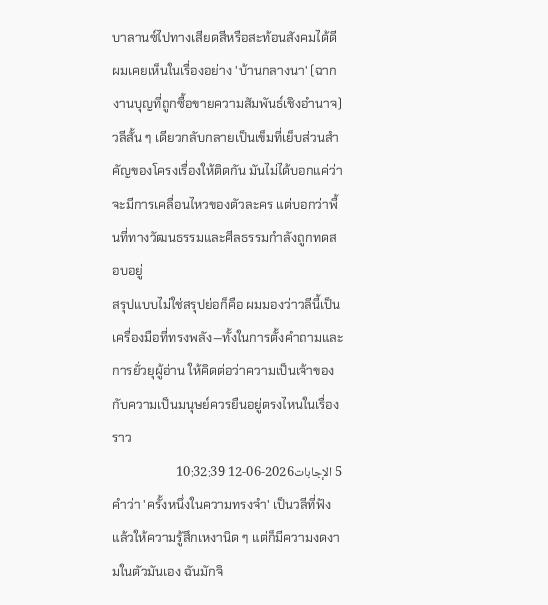บาลานซ์ไปทางเสียดสีหรือสะท้อนสังคมได้ดี ผมเคยเห็นในเรื่องอย่าง 'บ้านกลางนา' (ฉากงานบุญที่ถูกซื้อขายความสัมพันธ์เชิงอำนาจ) วลีสั้น ๆ เดียวกลับกลายเป็นเข็มที่เย็บส่วนสำคัญของโครงเรื่องให้ติดกัน มันไม่ได้บอกแค่ว่าจะมีการเคลื่อนไหวของตัวละคร แต่บอกว่าพื้นที่ทางวัฒนธรรมและศีลธรรมกำลังถูกทดสอบอยู่
สรุปแบบไม่ใช่สรุปย่อก็คือ ผมมองว่าวลีนี้เป็นเครื่องมือที่ทรงพลัง—ทั้งในการตั้งคำถามและการยั่วยุผู้อ่าน ให้คิดต่อว่าความเป็นเจ้าของกับความเป็นมนุษย์ควรยืนอยู่ตรงไหนในเรื่องราว
5 الإجابات2026-06-12 10:32:39
คำว่า 'ครั้งหนึ่งในความทรงจำ' เป็นวลีที่ฟังแล้วให้ความรู้สึกเหงานิด ๆ แต่ก็มีความงดงามในตัวมันเอง ฉันมักจิ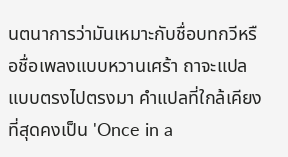นตนาการว่ามันเหมาะกับชื่อบทกวีหรือชื่อเพลงแบบหวานเศร้า ถาจะแปลแบบตรงไปตรงมา คำแปลที่ใกล้เคียงที่สุดคงเป็น 'Once in a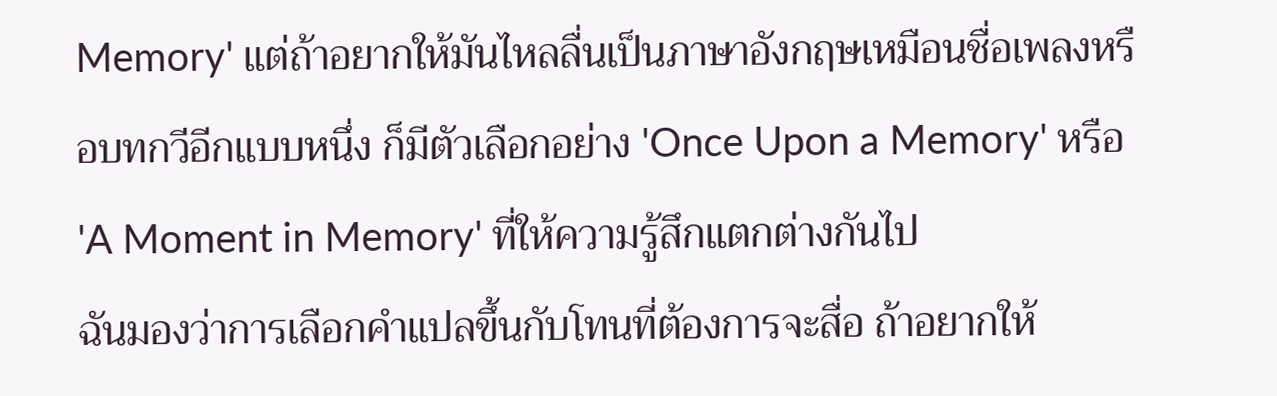Memory' แต่ถ้าอยากให้มันไหลลื่นเป็นภาษาอังกฤษเหมือนชื่อเพลงหรือบทกวีอีกแบบหนึ่ง ก็มีตัวเลือกอย่าง 'Once Upon a Memory' หรือ 'A Moment in Memory' ที่ให้ความรู้สึกแตกต่างกันไป
ฉันมองว่าการเลือกคำแปลขึ้นกับโทนที่ต้องการจะสื่อ ถ้าอยากให้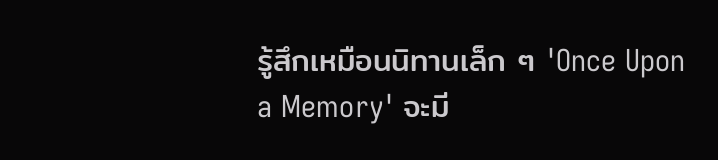รู้สึกเหมือนนิทานเล็ก ๆ 'Once Upon a Memory' จะมี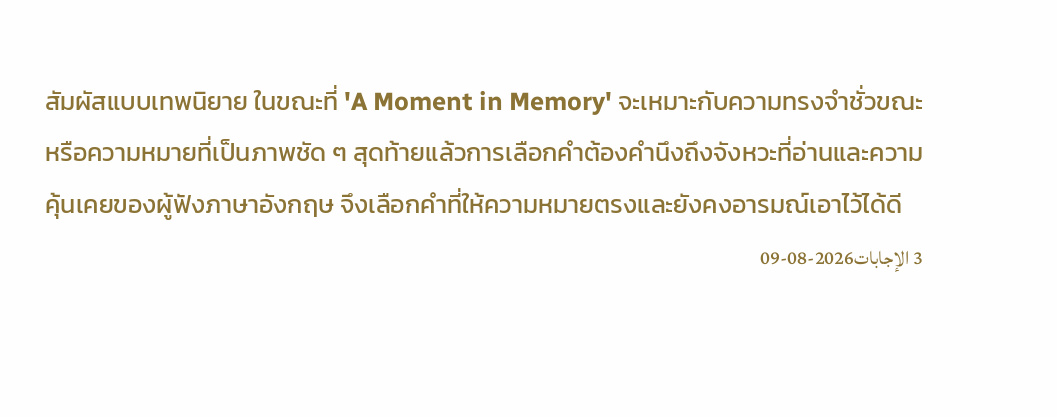สัมผัสแบบเทพนิยาย ในขณะที่ 'A Moment in Memory' จะเหมาะกับความทรงจำชั่วขณะหรือความหมายที่เป็นภาพชัด ๆ สุดท้ายแล้วการเลือกคำต้องคำนึงถึงจังหวะที่อ่านและความคุ้นเคยของผู้ฟังภาษาอังกฤษ จึงเลือกคำที่ให้ความหมายตรงและยังคงอารมณ์เอาไว้ได้ดี
3 الإجابات2026-08-09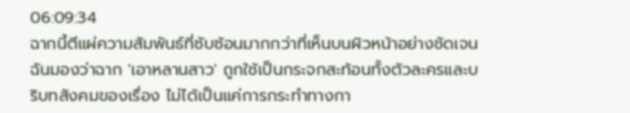06:09:34
ฉากนี้ตีแผ่ความสัมพันธ์ที่ซับซ้อนมากกว่าที่เห็นบนผิวหน้าอย่างชัดเจน
ฉันมองว่าฉาก 'เอาหลานสาว' ถูกใช้เป็นกระจกสะท้อนทั้งตัวละครและบริบทสังคมของเรื่อง ไม่ได้เป็นแค่การกระทำทางกา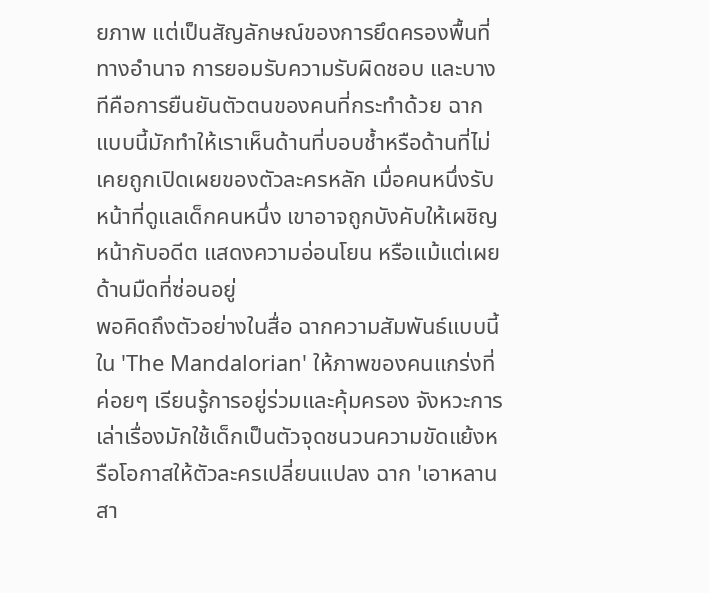ยภาพ แต่เป็นสัญลักษณ์ของการยึดครองพื้นที่ทางอำนาจ การยอมรับความรับผิดชอบ และบางทีคือการยืนยันตัวตนของคนที่กระทำด้วย ฉากแบบนี้มักทำให้เราเห็นด้านที่บอบช้ำหรือด้านที่ไม่เคยถูกเปิดเผยของตัวละครหลัก เมื่อคนหนึ่งรับหน้าที่ดูแลเด็กคนหนึ่ง เขาอาจถูกบังคับให้เผชิญหน้ากับอดีต แสดงความอ่อนโยน หรือแม้แต่เผยด้านมืดที่ซ่อนอยู่
พอคิดถึงตัวอย่างในสื่อ ฉากความสัมพันธ์แบบนี้ใน 'The Mandalorian' ให้ภาพของคนแกร่งที่ค่อยๆ เรียนรู้การอยู่ร่วมและคุ้มครอง จังหวะการเล่าเรื่องมักใช้เด็กเป็นตัวจุดชนวนความขัดแย้งหรือโอกาสให้ตัวละครเปลี่ยนแปลง ฉาก 'เอาหลานสา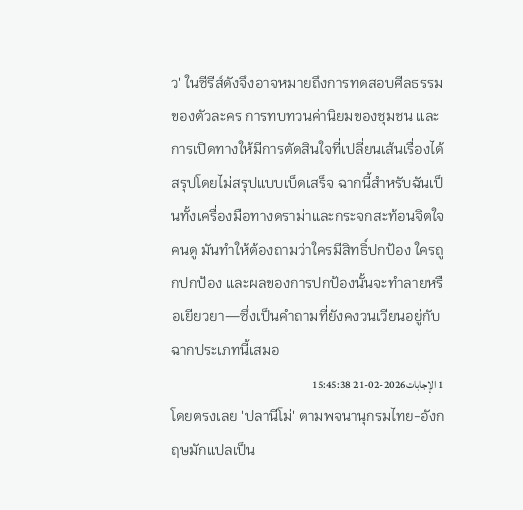ว' ในซีรีส์ดังจึงอาจหมายถึงการทดสอบศีลธรรมของตัวละคร การทบทวนค่านิยมของชุมชน และการเปิดทางให้มีการตัดสินใจที่เปลี่ยนเส้นเรื่องได้
สรุปโดยไม่สรุปแบบเบ็ดเสร็จ ฉากนี้สำหรับฉันเป็นทั้งเครื่องมือทางดราม่าและกระจกสะท้อนจิตใจคนดู มันทำให้ต้องถามว่าใครมีสิทธิ์ปกป้อง ใครถูกปกป้อง และผลของการปกป้องนั้นจะทำลายหรือเยียวยา—ซึ่งเป็นคำถามที่ยังคงวนเวียนอยู่กับฉากประเภทนี้เสมอ
1 الإجابات2026-02-21 15:45:38
โดยตรงเลย 'ปลานีโม่' ตามพจนานุกรมไทย-อังกฤษมักแปลเป็น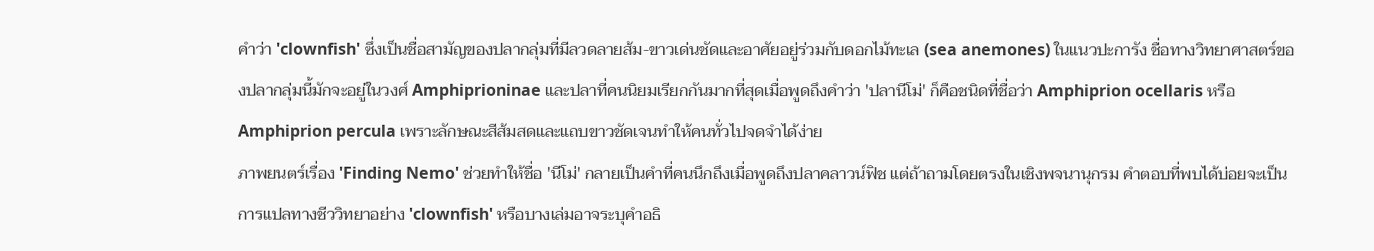คำว่า 'clownfish' ซึ่งเป็นชื่อสามัญของปลากลุ่มที่มีลวดลายส้ม-ขาวเด่นชัดและอาศัยอยู่ร่วมกับดอกไม้ทะเล (sea anemones) ในแนวปะการัง ชื่อทางวิทยาศาสตร์ของปลากลุ่มนี้มักจะอยู่ในวงศ์ Amphiprioninae และปลาที่คนนิยมเรียกกันมากที่สุดเมื่อพูดถึงคำว่า 'ปลานีโม่' ก็คือชนิดที่ชื่อว่า Amphiprion ocellaris หรือ Amphiprion percula เพราะลักษณะสีส้มสดและแถบขาวชัดเจนทำให้คนทั่วไปจดจำได้ง่าย
ภาพยนตร์เรื่อง 'Finding Nemo' ช่วยทำให้ชื่อ 'นีโม่' กลายเป็นคำที่คนนึกถึงเมื่อพูดถึงปลาคลาวน์ฟิช แต่ถ้าถามโดยตรงในเชิงพจนานุกรม คำตอบที่พบได้บ่อยจะเป็นการแปลทางชีววิทยาอย่าง 'clownfish' หรือบางเล่มอาจระบุคำอธิ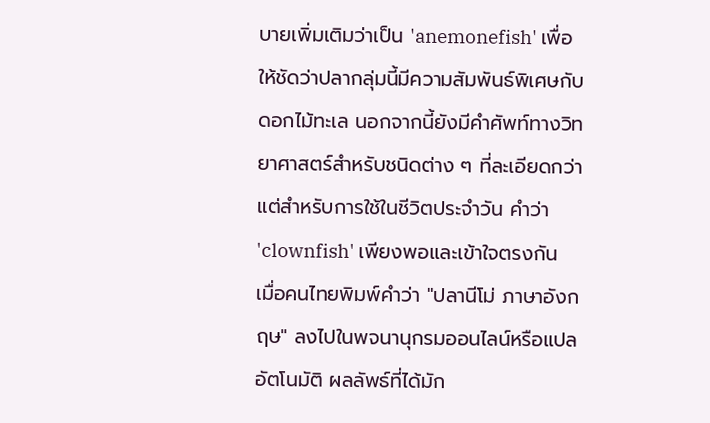บายเพิ่มเติมว่าเป็น 'anemonefish' เพื่อให้ชัดว่าปลากลุ่มนี้มีความสัมพันธ์พิเศษกับดอกไม้ทะเล นอกจากนี้ยังมีคำศัพท์ทางวิทยาศาสตร์สำหรับชนิดต่าง ๆ ที่ละเอียดกว่า แต่สำหรับการใช้ในชีวิตประจำวัน คำว่า 'clownfish' เพียงพอและเข้าใจตรงกัน
เมื่อคนไทยพิมพ์คำว่า "ปลานีโม่ ภาษาอังกฤษ" ลงไปในพจนานุกรมออนไลน์หรือแปลอัตโนมัติ ผลลัพธ์ที่ได้มัก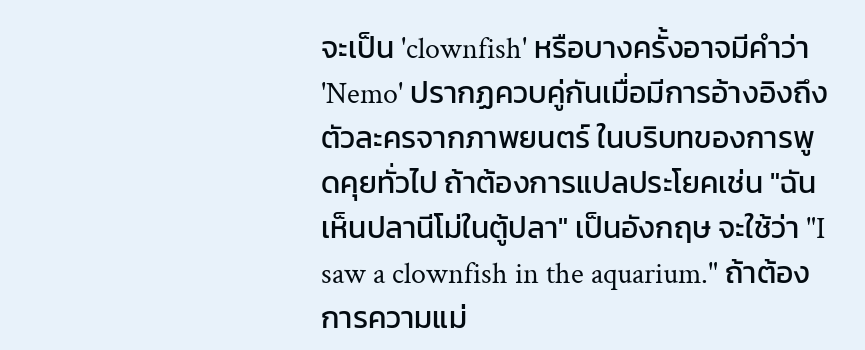จะเป็น 'clownfish' หรือบางครั้งอาจมีคำว่า 'Nemo' ปรากฏควบคู่กันเมื่อมีการอ้างอิงถึงตัวละครจากภาพยนตร์ ในบริบทของการพูดคุยทั่วไป ถ้าต้องการแปลประโยคเช่น "ฉันเห็นปลานีโม่ในตู้ปลา" เป็นอังกฤษ จะใช้ว่า "I saw a clownfish in the aquarium." ถ้าต้องการความแม่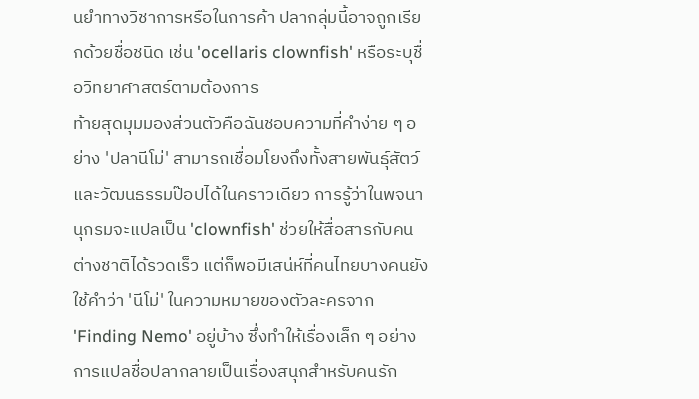นยำทางวิชาการหรือในการค้า ปลากลุ่มนี้อาจถูกเรียกด้วยชื่อชนิด เช่น 'ocellaris clownfish' หรือระบุชื่อวิทยาศาสตร์ตามต้องการ
ท้ายสุดมุมมองส่วนตัวคือฉันชอบความที่คำง่าย ๆ อย่าง 'ปลานีโม่' สามารถเชื่อมโยงถึงทั้งสายพันธุ์สัตว์และวัฒนธรรมป๊อปได้ในคราวเดียว การรู้ว่าในพจนานุกรมจะแปลเป็น 'clownfish' ช่วยให้สื่อสารกับคนต่างชาติได้รวดเร็ว แต่ก็พอมีเสน่ห์ที่คนไทยบางคนยังใช้คำว่า 'นีโม่' ในความหมายของตัวละครจาก 'Finding Nemo' อยู่บ้าง ซึ่งทำให้เรื่องเล็ก ๆ อย่างการแปลชื่อปลากลายเป็นเรื่องสนุกสำหรับคนรัก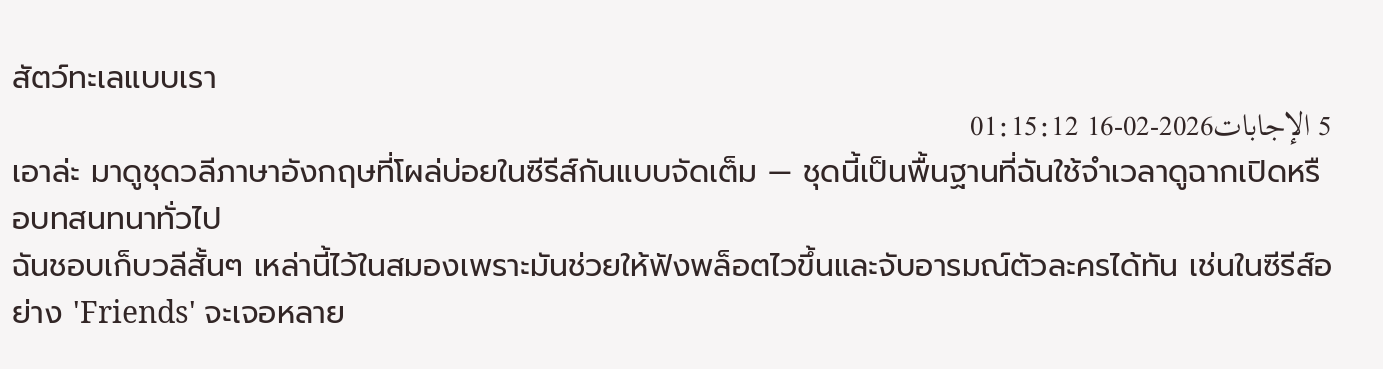สัตว์ทะเลแบบเรา
5 الإجابات2026-02-16 01:15:12
เอาล่ะ มาดูชุดวลีภาษาอังกฤษที่โผล่บ่อยในซีรีส์กันแบบจัดเต็ม — ชุดนี้เป็นพื้นฐานที่ฉันใช้จำเวลาดูฉากเปิดหรือบทสนทนาทั่วไป
ฉันชอบเก็บวลีสั้นๆ เหล่านี้ไว้ในสมองเพราะมันช่วยให้ฟังพล็อตไวขึ้นและจับอารมณ์ตัวละครได้ทัน เช่นในซีรีส์อย่าง 'Friends' จะเจอหลาย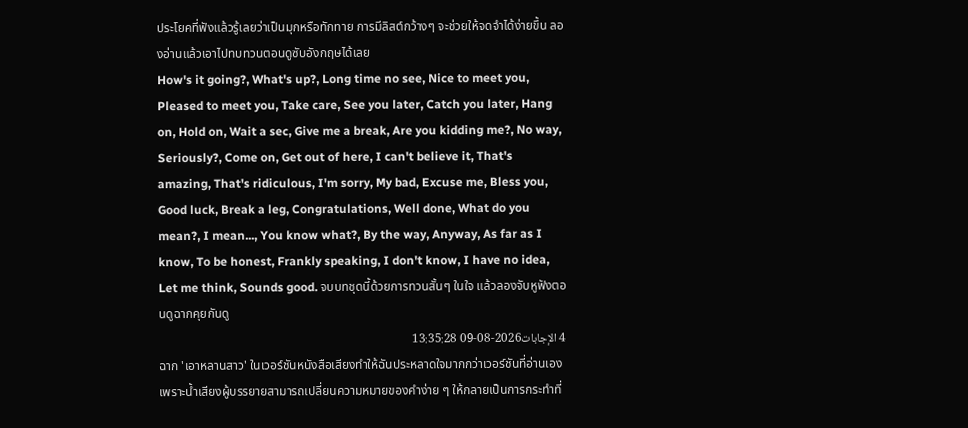ประโยคที่ฟังแล้วรู้เลยว่าเป็นมุกหรือทักทาย การมีลิสต์กว้างๆ จะช่วยให้จดจำได้ง่ายขึ้น ลองอ่านแล้วเอาไปทบทวนตอนดูซับอังกฤษได้เลย
How's it going?, What's up?, Long time no see, Nice to meet you, Pleased to meet you, Take care, See you later, Catch you later, Hang on, Hold on, Wait a sec, Give me a break, Are you kidding me?, No way, Seriously?, Come on, Get out of here, I can't believe it, That's amazing, That's ridiculous, I'm sorry, My bad, Excuse me, Bless you, Good luck, Break a leg, Congratulations, Well done, What do you mean?, I mean..., You know what?, By the way, Anyway, As far as I know, To be honest, Frankly speaking, I don't know, I have no idea, Let me think, Sounds good. จบบทชุดนี้ด้วยการทวนสั้นๆ ในใจ แล้วลองจับหูฟังตอนดูฉากคุยกันดู
4 الإجابات2026-08-09 13:35:28
ฉาก 'เอาหลานสาว' ในเวอร์ชันหนังสือเสียงทำให้ฉันประหลาดใจมากกว่าเวอร์ชันที่อ่านเอง เพราะน้ำเสียงผู้บรรยายสามารถเปลี่ยนความหมายของคำง่าย ๆ ให้กลายเป็นการกระทำที่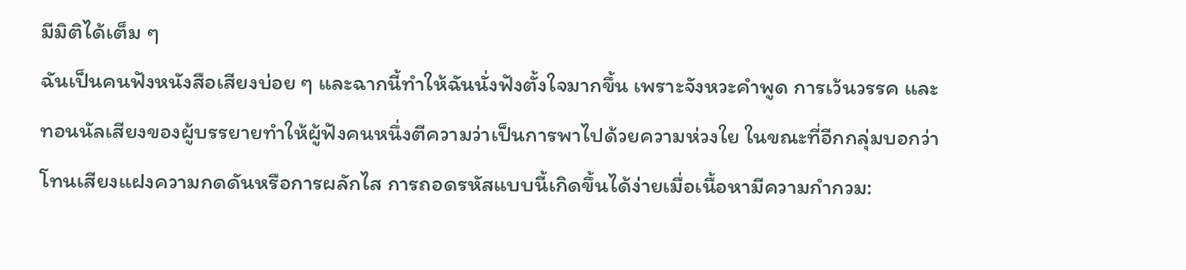มีมิติได้เต็ม ๆ
ฉันเป็นคนฟังหนังสือเสียงบ่อย ๆ และฉากนี้ทำให้ฉันนั่งฟังตั้งใจมากขึ้น เพราะจังหวะคำพูด การเว้นวรรค และทอนนัลเสียงของผู้บรรยายทำให้ผู้ฟังคนหนึ่งตีความว่าเป็นการพาไปด้วยความห่วงใย ในขณะที่อีกกลุ่มบอกว่าโทนเสียงแฝงความกดดันหรือการผลักไส การถอดรหัสแบบนี้เกิดขึ้นได้ง่ายเมื่อเนื้อหามีความกำกวม: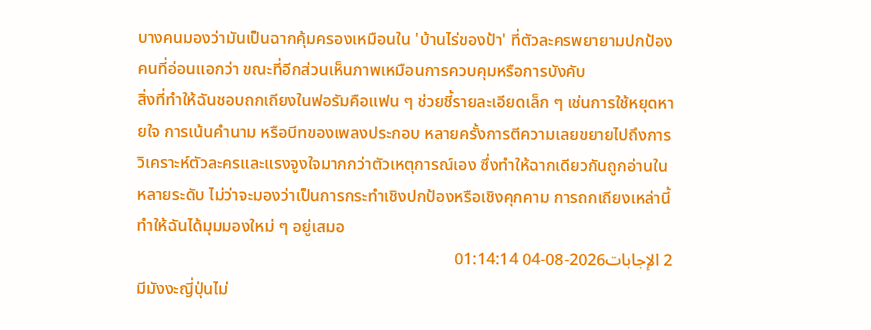บางคนมองว่ามันเป็นฉากคุ้มครองเหมือนใน 'บ้านไร่ของป้า' ที่ตัวละครพยายามปกป้องคนที่อ่อนแอกว่า ขณะที่อีกส่วนเห็นภาพเหมือนการควบคุมหรือการบังคับ
สิ่งที่ทำให้ฉันชอบถกเถียงในฟอรัมคือแฟน ๆ ช่วยชี้รายละเอียดเล็ก ๆ เช่นการใช้หยุดหายใจ การเน้นคำนาม หรือบีทของเพลงประกอบ หลายครั้งการตีความเลยขยายไปถึงการวิเคราะห์ตัวละครและแรงจูงใจมากกว่าตัวเหตุการณ์เอง ซึ่งทำให้ฉากเดียวกันถูกอ่านในหลายระดับ ไม่ว่าจะมองว่าเป็นการกระทำเชิงปกป้องหรือเชิงคุกคาม การถกเถียงเหล่านี้ทำให้ฉันได้มุมมองใหม่ ๆ อยู่เสมอ
2 الإجابات2026-08-04 01:14:14
มีมังงะญี่ปุ่นไม่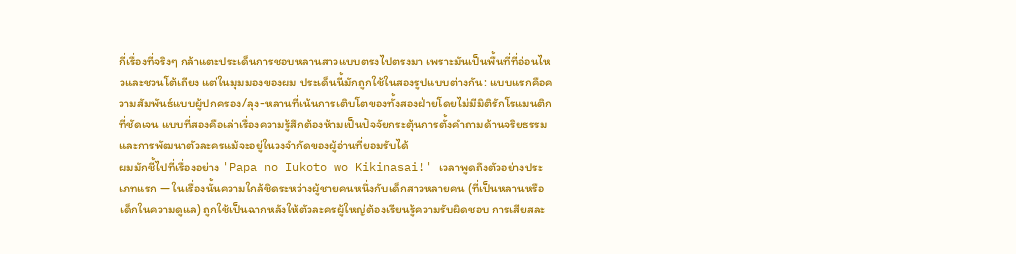กี่เรื่องที่จริงๆ กล้าแตะประเด็นการชอบหลานสาวแบบตรงไปตรงมา เพราะมันเป็นพื้นที่ที่อ่อนไหวและชวนโต้เถียง แต่ในมุมมองของผม ประเด็นนี้มักถูกใช้ในสองรูปแบบต่างกัน: แบบแรกคือความสัมพันธ์แบบผู้ปกครอง/ลุง-หลานที่เน้นการเติบโตของทั้งสองฝ่ายโดยไม่มีมิติรักโรแมนติกที่ชัดเจน แบบที่สองคือเล่าเรื่องความรู้สึกต้องห้ามเป็นปัจจัยกระตุ้นการตั้งคำถามด้านจริยธรรมและการพัฒนาตัวละครแม้จะอยู่ในวงจำกัดของผู้อ่านที่ยอมรับได้
ผมมักชี้ไปที่เรื่องอย่าง 'Papa no Iukoto wo Kikinasai!' เวลาพูดถึงตัวอย่างประเภทแรก — ในเรื่องนั้นความใกล้ชิดระหว่างผู้ชายคนหนึ่งกับเด็กสาวหลายคน (ที่เป็นหลานหรือเด็กในความดูแล) ถูกใช้เป็นฉากหลังให้ตัวละครผู้ใหญ่ต้องเรียนรู้ความรับผิดชอบ การเสียสละ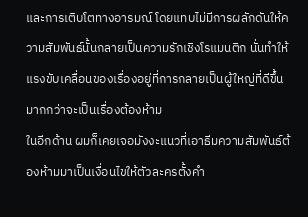และการเติบโตทางอารมณ์ โดยแทบไม่มีการผลักดันให้ความสัมพันธ์นั้นกลายเป็นความรักเชิงโรแมนติก นั่นทำให้แรงขับเคลื่อนของเรื่องอยู่ที่การกลายเป็นผู้ใหญ่ที่ดีขึ้นมากกว่าจะเป็นเรื่องต้องห้าม
ในอีกด้าน ผมก็เคยเจอมังงะแนวที่เอาธีมความสัมพันธ์ต้องห้ามมาเป็นเงื่อนไขให้ตัวละครตั้งคำ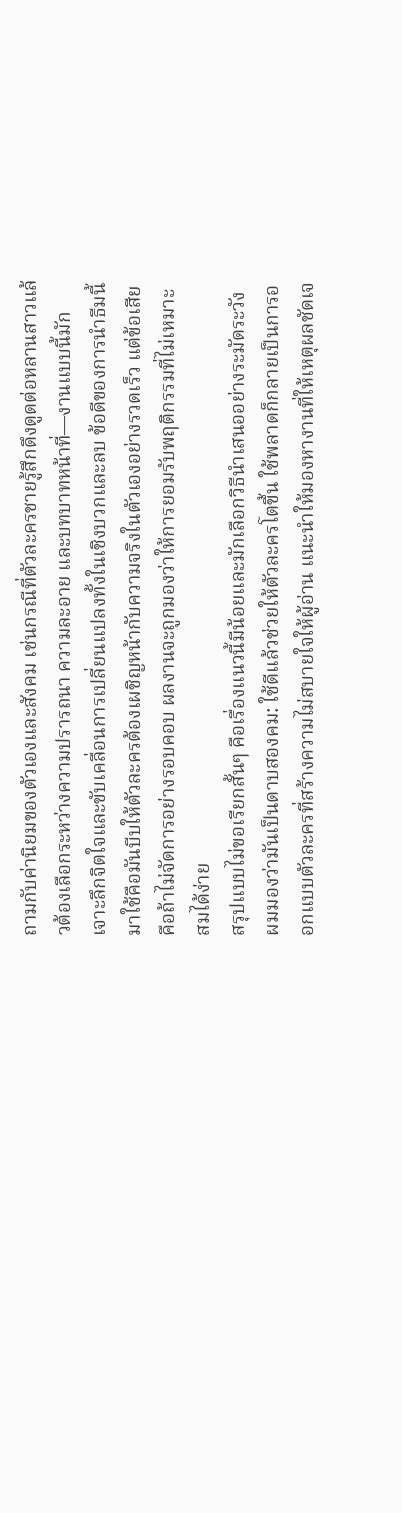ถามกับค่านิยมของตัวเองและสังคม เช่นกรณีที่ตัวละครชายรู้สึกดึงดูดต่อหลานสาวแล้วต้องเลือกระหว่างความปรารถนา ความละอาย และบทบาทหน้าที่—งานแบบนี้มักเจาะลึกจิตใจและขับเคลื่อนการเปลี่ยนแปลงทั้งในเชิงบวกและลบ ข้อดีของการนำธีมนี้มาใช้คือมันบีบให้ตัวละครต้องเผชิญหน้ากับความจริงในตัวเองอย่างรวดเร็ว แต่ข้อเสียคือถ้าไม่จัดการอย่างรอบคอบ ผลงานจะถูกมองว่าให้การยอมรับพฤติกรรมที่ไม่เหมาะสมได้ง่าย
สรุปแบบไม่ขอเรียกสั้นๆ คือเรื่องแนวนี้มีน้อยและมักเลือกวิธีนำเสนออย่างระมัดระวัง ผมมองว่ามันเป็นดาบสองคม: ใช้ดีแล้วช่วยให้ตัวละครโตขึ้น ใช้พลาดก็กลายเป็นการออกแบบตัวละครที่สร้างความไม่สบายใจให้ผู้อ่าน แนะนำให้มองหางานที่ให้เหตุผลชัดเจ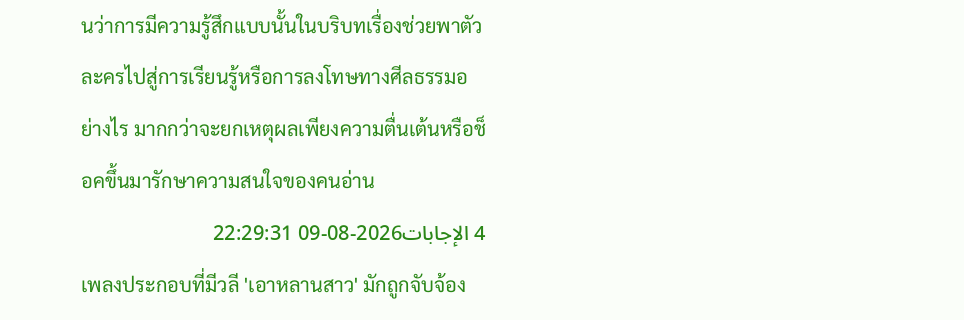นว่าการมีความรู้สึกแบบนั้นในบริบทเรื่องช่วยพาตัวละครไปสู่การเรียนรู้หรือการลงโทษทางศีลธรรมอย่างไร มากกว่าจะยกเหตุผลเพียงความตื่นเต้นหรือช็อคขึ้นมารักษาความสนใจของคนอ่าน
4 الإجابات2026-08-09 22:29:31
เพลงประกอบที่มีวลี 'เอาหลานสาว' มักถูกจับจ้อง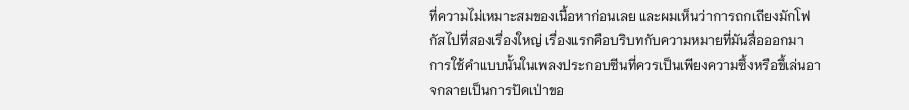ที่ความไม่เหมาะสมของเนื้อหาก่อนเลย และผมเห็นว่าการถกเถียงมักโฟกัสไปที่สองเรื่องใหญ่ เรื่องแรกคือบริบทกับความหมายที่มันสื่อออกมา
การใช้คำแบบนั้นในเพลงประกอบซีนที่ควรเป็นเพียงความซึ้งหรือขึ้เล่นอาจกลายเป็นการปัดเป่าขอ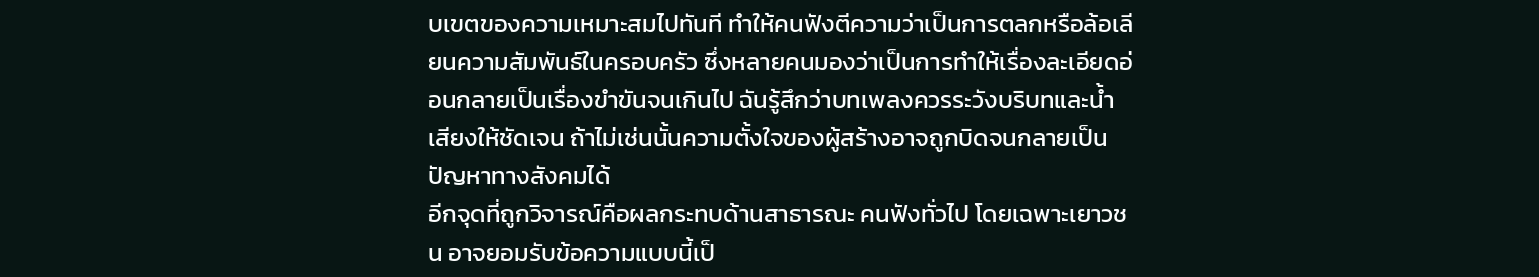บเขตของความเหมาะสมไปทันที ทำให้คนฟังตีความว่าเป็นการตลกหรือล้อเลียนความสัมพันธ์ในครอบครัว ซึ่งหลายคนมองว่าเป็นการทำให้เรื่องละเอียดอ่อนกลายเป็นเรื่องขำขันจนเกินไป ฉันรู้สึกว่าบทเพลงควรระวังบริบทและน้ำเสียงให้ชัดเจน ถ้าไม่เช่นนั้นความตั้งใจของผู้สร้างอาจถูกบิดจนกลายเป็นปัญหาทางสังคมได้
อีกจุดที่ถูกวิจารณ์คือผลกระทบด้านสาธารณะ คนฟังทั่วไป โดยเฉพาะเยาวชน อาจยอมรับข้อความแบบนี้เป็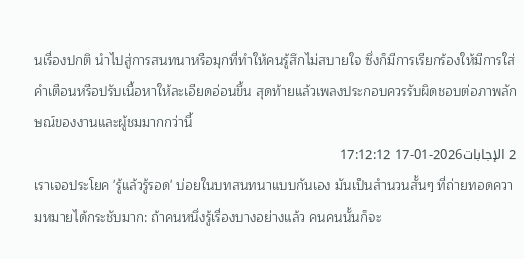นเรื่องปกติ นำไปสู่การสนทนาหรือมุกที่ทำให้คนรู้สึกไม่สบายใจ ซึ่งก็มีการเรียกร้องให้มีการใส่คำเตือนหรือปรับเนื้อหาให้ละเอียดอ่อนขึ้น สุดท้ายแล้วเพลงประกอบควรรับผิดชอบต่อภาพลักษณ์ของงานและผู้ชมมากกว่านี้
2 الإجابات2026-01-17 17:12:12
เราเจอประโยค 'รู้แล้วรู้รอด' บ่อยในบทสนทนาแบบกันเอง มันเป็นสำนวนสั้นๆ ที่ถ่ายทอดความหมายได้กระชับมาก: ถ้าคนหนึ่งรู้เรื่องบางอย่างแล้ว คนคนนั้นก็จะ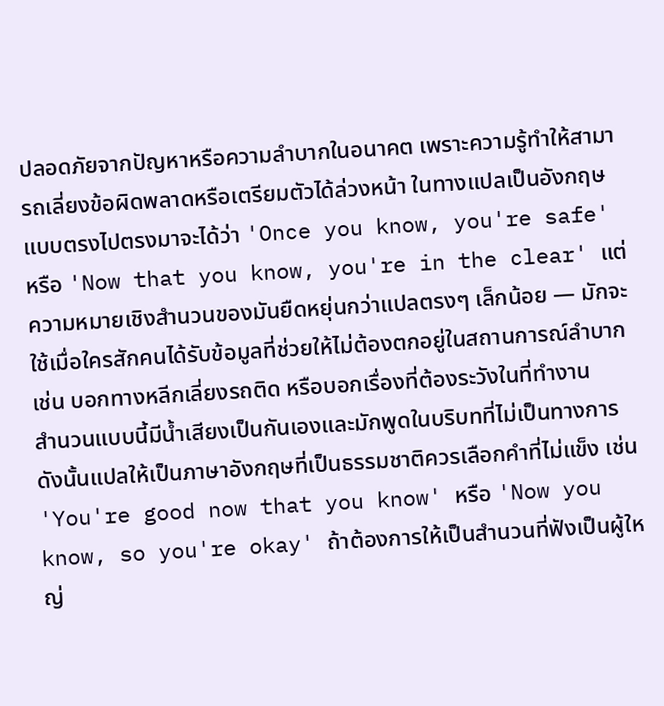ปลอดภัยจากปัญหาหรือความลำบากในอนาคต เพราะความรู้ทำให้สามารถเลี่ยงข้อผิดพลาดหรือเตรียมตัวได้ล่วงหน้า ในทางแปลเป็นอังกฤษแบบตรงไปตรงมาจะได้ว่า 'Once you know, you're safe' หรือ 'Now that you know, you're in the clear' แต่ความหมายเชิงสำนวนของมันยืดหยุ่นกว่าแปลตรงๆ เล็กน้อย — มักจะใช้เมื่อใครสักคนได้รับข้อมูลที่ช่วยให้ไม่ต้องตกอยู่ในสถานการณ์ลำบาก เช่น บอกทางหลีกเลี่ยงรถติด หรือบอกเรื่องที่ต้องระวังในที่ทำงาน
สำนวนแบบนี้มีน้ำเสียงเป็นกันเองและมักพูดในบริบทที่ไม่เป็นทางการ ดังนั้นแปลให้เป็นภาษาอังกฤษที่เป็นธรรมชาติควรเลือกคำที่ไม่แข็ง เช่น 'You're good now that you know' หรือ 'Now you know, so you're okay' ถ้าต้องการให้เป็นสำนวนที่ฟังเป็นผู้ใหญ่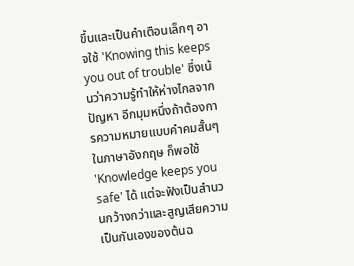ขึ้นและเป็นคำเตือนเล็กๆ อาจใช้ 'Knowing this keeps you out of trouble' ซึ่งเน้นว่าความรู้ทำให้ห่างไกลจากปัญหา อีกมุมหนึ่งถ้าต้องการความหมายแบบคำคมสั้นๆ ในภาษาอังกฤษ ก็พอใช้ 'Knowledge keeps you safe' ได้ แต่จะฟังเป็นสำนวนกว้างกว่าและสูญเสียความเป็นกันเองของต้นฉ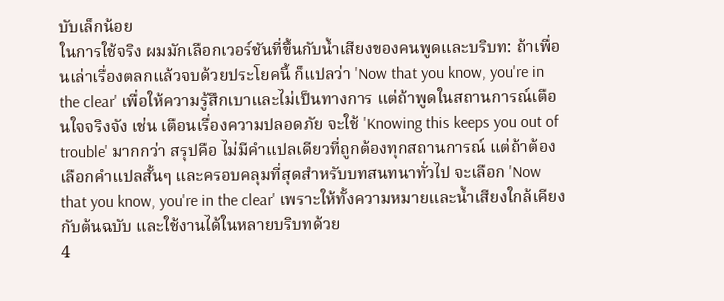บับเล็กน้อย
ในการใช้จริง ผมมักเลือกเวอร์ชันที่ขึ้นกับน้ำเสียงของคนพูดและบริบท: ถ้าเพื่อนเล่าเรื่องตลกแล้วจบด้วยประโยคนี้ ก็แปลว่า 'Now that you know, you're in the clear' เพื่อให้ความรู้สึกเบาและไม่เป็นทางการ แต่ถ้าพูดในสถานการณ์เตือนใจจริงจัง เช่น เตือนเรื่องความปลอดภัย จะใช้ 'Knowing this keeps you out of trouble' มากกว่า สรุปคือ ไม่มีคำแปลเดียวที่ถูกต้องทุกสถานการณ์ แต่ถ้าต้องเลือกคำแปลสั้นๆ และครอบคลุมที่สุดสำหรับบทสนทนาทั่วไป จะเลือก 'Now that you know, you're in the clear' เพราะให้ทั้งความหมายและน้ำเสียงใกล้เคียงกับต้นฉบับ และใช้งานได้ในหลายบริบทด้วย
4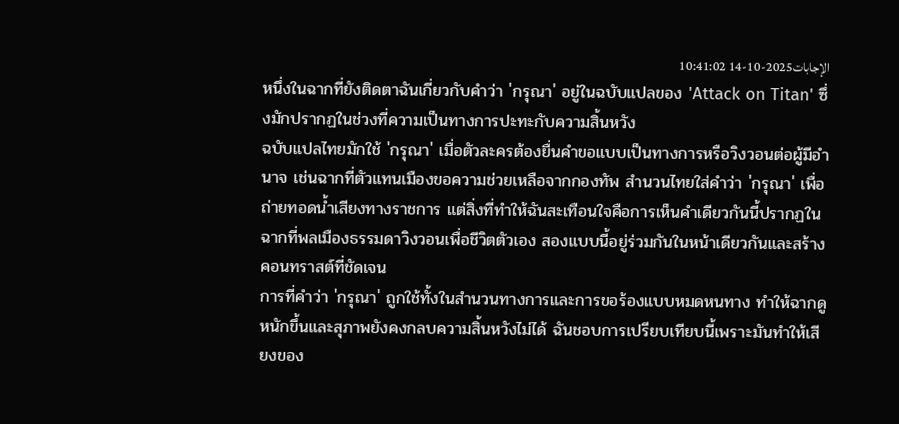الإجابات2025-10-14 10:41:02
หนึ่งในฉากที่ยังติดตาฉันเกี่ยวกับคำว่า 'กรุณา' อยู่ในฉบับแปลของ 'Attack on Titan' ซึ่งมักปรากฏในช่วงที่ความเป็นทางการปะทะกับความสิ้นหวัง
ฉบับแปลไทยมักใช้ 'กรุณา' เมื่อตัวละครต้องยื่นคำขอแบบเป็นทางการหรือวิงวอนต่อผู้มีอำนาจ เช่นฉากที่ตัวแทนเมืองขอความช่วยเหลือจากกองทัพ สำนวนไทยใส่คำว่า 'กรุณา' เพื่อถ่ายทอดน้ำเสียงทางราชการ แต่สิ่งที่ทำให้ฉันสะเทือนใจคือการเห็นคำเดียวกันนี้ปรากฏในฉากที่พลเมืองธรรมดาวิงวอนเพื่อชีวิตตัวเอง สองแบบนี้อยู่ร่วมกันในหน้าเดียวกันและสร้างคอนทราสต์ที่ชัดเจน
การที่คำว่า 'กรุณา' ถูกใช้ทั้งในสำนวนทางการและการขอร้องแบบหมดหนทาง ทำให้ฉากดูหนักขึ้นและสุภาพยังคงกลบความสิ้นหวังไม่ได้ ฉันชอบการเปรียบเทียบนี้เพราะมันทำให้เสียงของ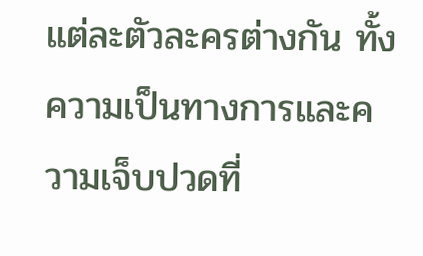แต่ละตัวละครต่างกัน ทั้งความเป็นทางการและความเจ็บปวดที่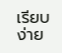เรียบง่าย